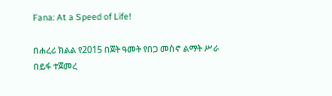Fana: At a Speed of Life!

በሐረሪ ክልል የ2015 በጀት ዓመት የበጋ መስኖ ልማት ሥራ በይፋ ተጀመረ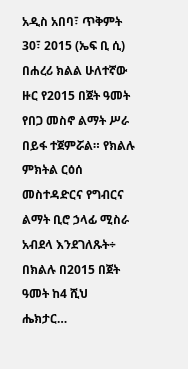አዲስ አበባ፣ ጥቅምት 30፣ 2015 (ኤፍ ቢ ሲ) በሐረሪ ክልል ሁለተኛው ዙር የ2015 በጀት ዓመት የበጋ መስኖ ልማት ሥራ በይፋ ተጀምሯል። የክልሉ ምክትል ርዕሰ መስተዳድርና የግብርና ልማት ቢሮ ኃላፊ ሚስራ አብደላ እንደገለጹት÷ በክልሉ በ2015 በጀት ዓመት ከ4 ሺህ ሔክታር…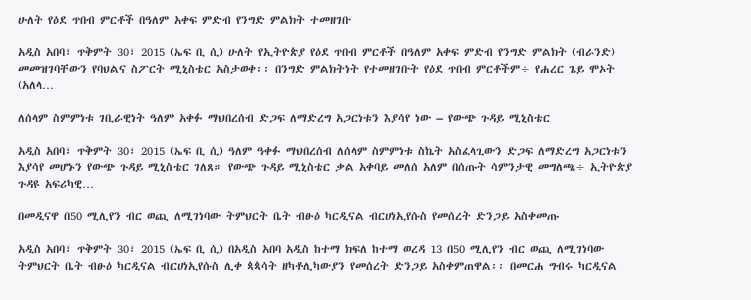ሁለት የዕደ ጥበብ ምርቶች በዓለም አቀፍ ምድብ የንግድ ምልክት ተመዘገቡ

አዲስ አበባ፣ ጥቅምት 30፣ 2015 (ኤፍ ቢ ሲ) ሁለት የኢትዮጵያ የዕደ ጥበብ ምርቶች በዓለም አቀፍ ምድብ የንግድ ምልክት (ብራንድ) መመዝገባቸውን የባህልና ስፖርት ሚኒስቴር አስታወቀ፡፡ በንግድ ምልክትነት የተመዘገቡት የዕደ ጥበብ ምርቶችም÷ የሐረር ጌይ ሞኦት (አለላ…

ለሰላም ስምምነቱ ገቢራዊነት ዓለም አቀፉ ማህበረሰብ ድጋፍ ለማድረግ አጋርነቱን እያሳየ ነው – የውጭ ጉዳይ ሚኒስቴር

አዲስ አበባ፣ ጥቅምት 30፣ 2015 (ኤፍ ቢ ሲ) ዓለም ዓቀፉ ማህበረሰብ ለሰላም ስምምነቱ ስኬት አስፈላጊውን ድጋፍ ለማድረግ አጋርነቱን እያሳየ መሆኑን የውጭ ጉዳይ ሚኒስቴር ገለጸ። የውጭ ጉዳይ ሚኒስቴር ቃል አቀባይ መለሰ አለም በሰጡት ሳምንታዊ መግለጫ÷ ኢትዮጵያ ጉዳዩ አፍሪካዊ…

በመዲናዋ በ50 ሚሊየን ብር ወጪ ለሚገነባው ትምህርት ቤት ብፁዕ ካርዲናል ብርሀነኢየሱስ የመሰረት ድንጋይ አስቀመጡ

አዲስ አበባ፣ ጥቅምት 30፣ 2015 (ኤፍ ቢ ሲ) በአዲስ አበባ አዲስ ከተማ ክፍለ ከተማ ወረዳ 13 በ50 ሚሊየን ብር ወጪ ለሚገነባው ትምህርት ቤት ብፁዕ ካርዲናል ብርሀነኢየሱስ ሊቀ ጳጳሳት ዘካቶሊካውያን የመሰረት ድንጋይ አስቀምጠዋል፡፡ በመርሐ ግብሩ ካርዲናል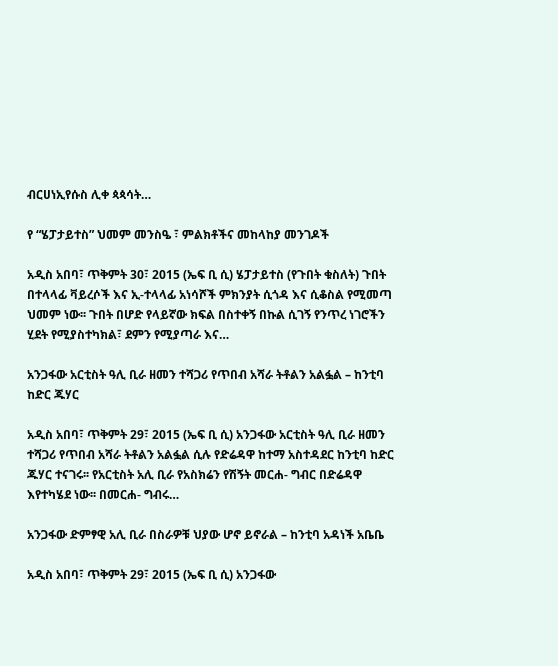ብርሀነኢየሱስ ሊቀ ጳጳሳት…

የ “ሄፓታይተስ” ህመም መንስዔ ፣ ምልክቶችና መከላከያ መንገዶች

አዲስ አበባ፣ ጥቅምት 30፣ 2015 (ኤፍ ቢ ሲ) ሄፓታይተስ (የጉበት ቁስለት) ጉበት በተላላፊ ቫይረሶች እና ኢ-ተላላፊ አነሳሾች ምክንያት ሲጎዳ እና ሲቆስል የሚመጣ ህመም ነው፡፡ ጉበት በሆድ የላይኛው ክፍል በስተቀኝ በኩል ሲገኝ የንጥረ ነገሮችን ሂደት የሚያስተካክል፣ ደምን የሚያጣራ እና…

አንጋፋው አርቲስት ዓሊ ቢራ ዘመን ተሻጋሪ የጥበብ አሻራ ትቶልን አልፏል – ከንቲባ ከድር ጁሃር

አዲስ አበባ፣ ጥቅምት 29፣ 2015 (ኤፍ ቢ ሲ) አንጋፋው አርቲስት ዓሊ ቢራ ዘመን ተሻጋሪ የጥበብ አሻራ ትቶልን አልፏል ሲሉ የድሬዳዋ ከተማ አስተዳደር ከንቲባ ከድር ጁሃር ተናገሩ፡፡ የአርቲስት አሊ ቢራ የአስክሬን የሽኝት መርሐ- ግብር በድሬዳዋ እየተካሄደ ነው፡፡ በመርሐ- ግብሩ…

አንጋፋው ድምፃዊ አሊ ቢራ በስራዎቹ ህያው ሆኖ ይኖራል – ከንቲባ አዳነች አቤቤ

አዲስ አበባ፣ ጥቅምት 29፣ 2015 (ኤፍ ቢ ሲ) አንጋፋው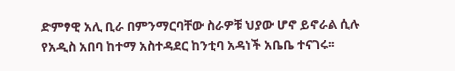ድምፃዊ አሊ ቢራ በምንማርባቸው ስራዎቹ ህያው ሆኖ ይኖራል ሲሉ የአዲስ አበባ ከተማ አስተዳደር ከንቲባ አዳነች አቤቤ ተናገሩ፡፡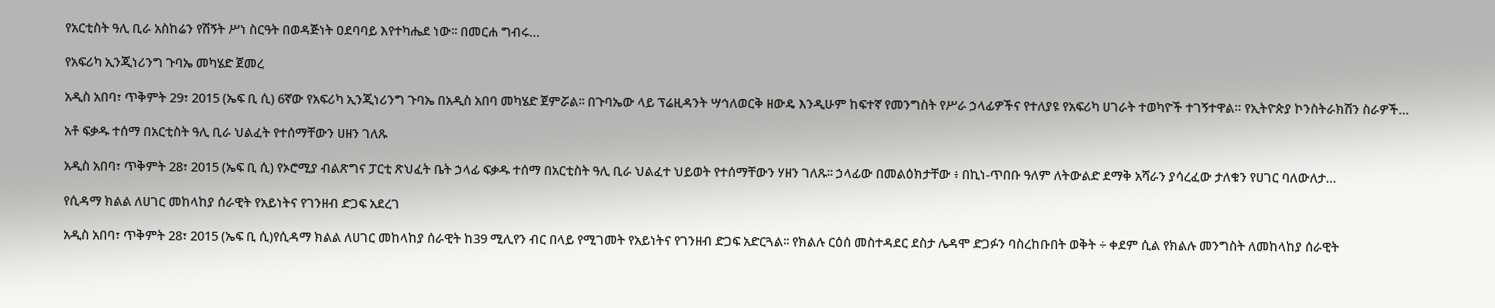የአርቲስት ዓሊ ቢራ አስከሬን የሽኝት ሥነ ስርዓት በወዳጅነት ዐደባባይ እየተካሔደ ነው፡፡ በመርሐ ግብሩ…

የአፍሪካ ኢንጂነሪንግ ጉባኤ መካሄድ ጀመረ

አዲስ አበባ፣ ጥቅምት 29፣ 2015 (ኤፍ ቢ ሲ) 6ኛው የአፍሪካ ኢንጂነሪንግ ጉባኤ በአዲስ አበባ መካሄድ ጀምሯል፡፡ በጉባኤው ላይ ፕሬዚዳንት ሣኅለወርቅ ዘውዴ እንዲሁም ከፍተኛ የመንግስት የሥራ ኃላፊዎችና የተለያዩ የአፍሪካ ሀገራት ተወካዮች ተገኝተዋል። የኢትዮጵያ ኮንስትራክሽን ስራዎች…

አቶ ፍቃዱ ተሰማ በአርቲስት ዓሊ ቢራ ህልፈት የተሰማቸውን ሀዘን ገለጹ

አዲስ አበባ፣ ጥቅምት 28፣ 2015 (ኤፍ ቢ ሲ) የኦሮሚያ ብልጽግና ፓርቲ ጽህፈት ቤት ኃላፊ ፍቃዱ ተሰማ በአርቲስት ዓሊ ቢራ ህልፈተ ህይወት የተሰማቸውን ሃዘን ገለጹ፡፡ ኃላፊው በመልዕክታቸው ፥ በኪነ-ጥበቡ ዓለም ለትውልድ ደማቅ አሻራን ያሳረፈው ታለቁን የሀገር ባለውለታ…

የሲዳማ ክልል ለሀገር መከላከያ ሰራዊት የአይነትና የገንዘብ ድጋፍ አደረገ

አዲስ አበባ፣ ጥቅምት 28፣ 2015 (ኤፍ ቢ ሲ)የሲዳማ ክልል ለሀገር መከላከያ ሰራዊት ከ39 ሚሊየን ብር በላይ የሚገመት የአይነትና የገንዘብ ድጋፍ አድርጓል፡፡ የክልሉ ርዕሰ መስተዳደር ደስታ ሌዳሞ ድጋፉን ባስረከቡበት ወቅት ÷ ቀደም ሲል የክልሉ መንግስት ለመከላከያ ሰራዊት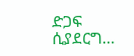ድጋፍ ሲያደርግ…